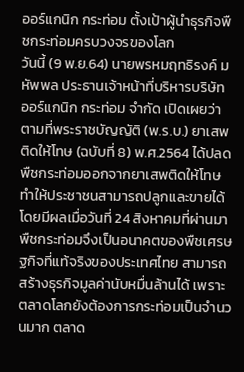ออร์แกนิก กระท่อม ตั้งเป้าผู้นำธุรกิจพืชกระท่อมครบวงจรของโลก
วันนี้ (9 พ.ย.64) นายพรหมฤทธิรงค์ มหัพพล ประธานเจ้าหน้าที่บริหารบริษัท ออร์แกนิก กระท่อม จำกัด เปิดเผยว่า ตามที่พระราชบัญญัติ (พ.ร.บ.) ยาเสพติดให้โทษ (ฉบับที่ 8) พ.ศ.2564 ได้ปลดพืชกระท่อมออกจากยาเสพติดให้โทษ ทำให้ประชาชนสามารถปลูกและขายได้ โดยมีผลเมื่อวันที่ 24 สิงหาคมที่ผ่านมา พืชกระท่อมจึงเป็นอนาคตของพืชเศรษฐกิจที่แท้จริงของประเทศไทย สามารถสร้างธุรกิจมูลค่านับหมื่นล้านได้ เพราะตลาดโลกยังต้องการกระท่อมเป็นจำนวนมาก ตลาด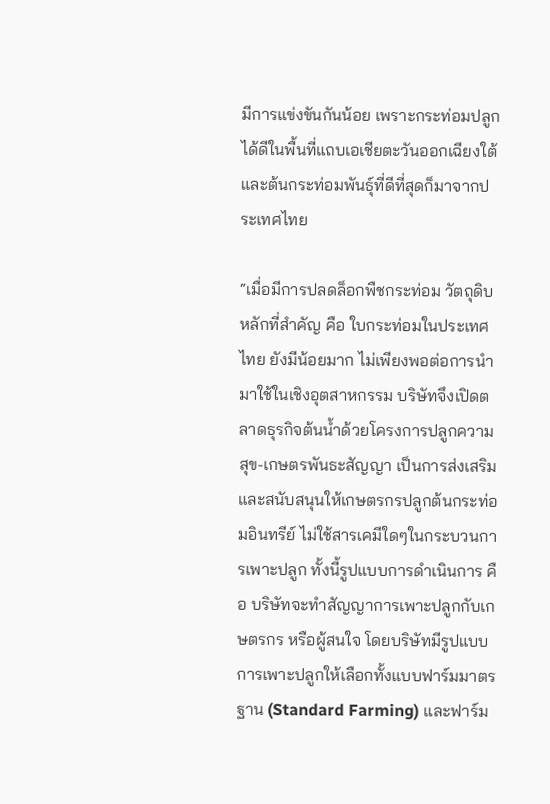มีการแข่งขันกันน้อย เพราะกระท่อมปลูกได้ดีในพื้นที่แถบเอเชียตะวันออกเฉียงใต้ และต้นกระท่อมพันธุ์ที่ดีที่สุดก็มาจากประเทศไทย

“เมื่อมีการปลดล็อกพืชกระท่อม วัตถุดิบหลักที่สำคัญ คือ ใบกระท่อมในประเทศไทย ยังมีน้อยมาก ไม่เพียงพอต่อการนำมาใช้ในเชิงอุตสาหกรรม บริษัทจึงเปิดตลาดธุรกิจต้นน้ำด้วยโครงการปลูกความสุข-เกษตรพันธะสัญญา เป็นการส่งเสริมและสนับสนุนให้เกษตรกรปลูกต้นกระท่อมอินทรีย์ ไม่ใช้สารเคมีใดๆในกระบวนการเพาะปลูก ทั้งนี้รูปแบบการดำเนินการ คือ บริษัทจะทำสัญญาการเพาะปลูกกับเกษตรกร หรือผู้สนใจ โดยบริษัทมีรูปแบบการเพาะปลูกให้เลือกทั้งแบบฟาร์มมาตรฐาน (Standard Farming) และฟาร์ม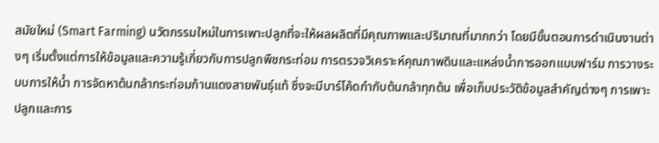สมัยใหม่ (Smart Farming) นวัตกรรมใหม่ในการเพาะปลูกที่จะให้ผลผลิตที่มีคุณภาพและปริมาณที่มากกว่า โดยมีขั้นตอนการดำเนินงานต่างๆ เริ่มตั้งแต่การให้ข้อมูลและความรู้เกี่ยวกับการปลูกพืชกระท่อม การตรวจวิเคราะห์คุณภาพดินและแหล่งน้ำการออกแบบฟาร์ม การวางระบบการให้น้ำ การจัดหาต้นกล้ากระท่อมก้านแดงสายพันธุ์แท้ ซึ่งจะมีบาร์โค้ดกำกับต้นกล้าทุกต้น เพื่อเก็บประวัติข้อมูลสำคัญต่างๆ การเพาะปลูกและการ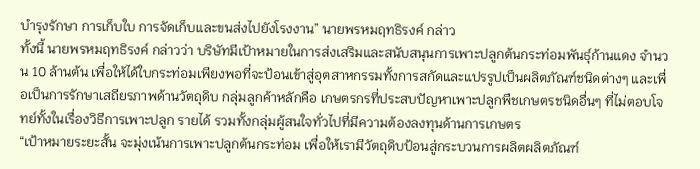บำรุงรักษา การเก็บใบ การจัดเก็บและขนส่งไปยังโรงงาน” นายพรหมฤทธิรงค์ กล่าว
ทั้งนี้ นายพรหมฤทธิรงค์ กล่าวว่า บริษัทมีเป้าหมายในการส่งเสริมและสนับสนุนการเพาะปลูกต้นกระท่อมพันธุ์ก้านแดง จำนวน 10 ล้านต้น เพื่อให้ได้ใบกระท่อมเพียงพอที่จะป้อนเข้าสู่อุตสาหกรรมทั้งการสกัดและแปรรูปเป็นผลิตภัณฑ์ชนิดต่างๆ และเพื่อเป็นการรักษาเสถียรภาพด้านวัตถุดิบ กลุ่มลูกค้าหลักคือ เกษตรกรที่ประสบปัญหาเพาะปลูกพืชเกษตรชนิดอื่นๆ ที่ไม่ตอบโจทย์ทั้งในเรื่องวิธีการเพาะปลูก รายได้ รวมทั้งกลุ่มผู้สนใจทั่วไปที่มีความต้องลงทุนด้านการเกษตร
“เป้าหมายระยะสั้น จะมุ่งเน้นการเพาะปลูกต้นกระท่อม เพื่อให้เรามีวัตถุดิบป้อนสู่กระบวนการผลิตผลิตภัณฑ์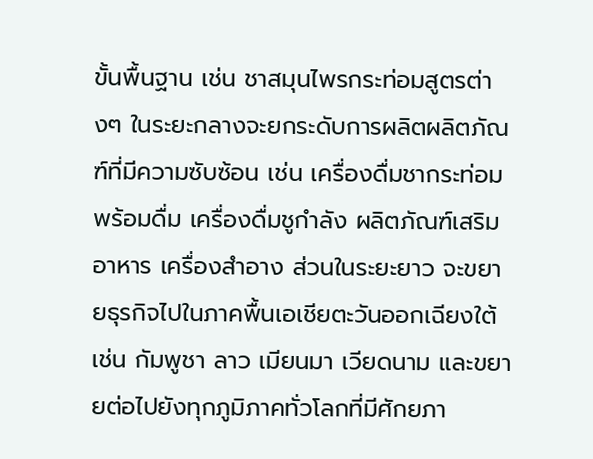ขั้นพื้นฐาน เช่น ชาสมุนไพรกระท่อมสูตรต่างๆ ในระยะกลางจะยกระดับการผลิตผลิตภัณฑ์ที่มีความซับซ้อน เช่น เครื่องดื่มชากระท่อมพร้อมดื่ม เครื่องดื่มชูกำลัง ผลิตภัณฑ์เสริมอาหาร เครื่องสำอาง ส่วนในระยะยาว จะขยายธุรกิจไปในภาคพื้นเอเชียตะวันออกเฉียงใต้ เช่น กัมพูชา ลาว เมียนมา เวียดนาม และขยายต่อไปยังทุกภูมิภาคทั่วโลกที่มีศักยภา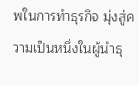พในการทำธุรกิจ มุ่งสู่ความเป็นหนึ่งในผู้นำธุ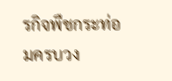รกิจพืชกระท่อมครบวง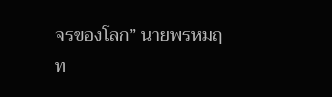จรของโลก” นายพรหมฤท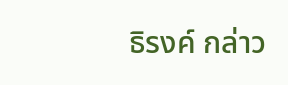ธิรงค์ กล่าว